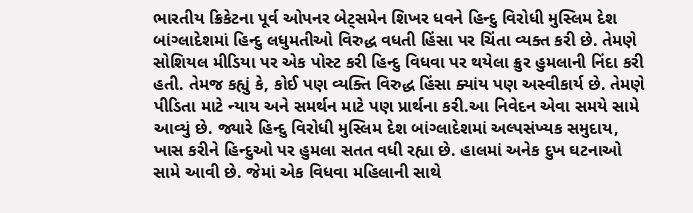ભારતીય ક્રિકેટના પૂર્વ ઓપનર બેટ્સમેન શિખર ધવને હિન્દુ વિરોધી મુસ્લિમ દેશ બાંગ્લાદેશમાં હિન્દુ લધુમતીઓ વિરુદ્ધ વધતી હિંસા પર ચિંતા વ્યક્ત કરી છે. તેમણે સોશિયલ મીડિયા પર એક પોસ્ટ કરી હિન્દુ વિધવા પર થયેલા ક્રુર હુમલાની નિંદા કરી હતી. તેમજ કહ્યું કે, કોઈ પણ વ્યક્તિ વિરુદ્ધ હિંસા ક્યાંય પણ અસ્વીકાર્ય છે. તેમણે પીડિતા માટે ન્યાય અને સમર્થન માટે પણ પ્રાર્થના કરી.આ નિવેદન એવા સમયે સામે આવ્યું છે. જ્યારે હિન્દુ વિરોધી મુસ્લિમ દેશ બાંગ્લાદેશમાં અલ્પસંખ્યક સમુદાય, ખાસ કરીને હિન્દુઓ પર હુમલા સતત વધી રહ્યા છે. હાલમાં અનેક દુખ ઘટનાઓ સામે આવી છે. જેમાં એક વિધવા મહિલાની સાથે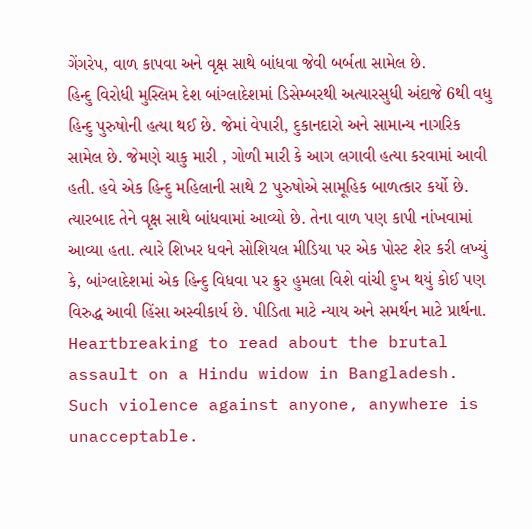ગેંગરેપ, વાળ કાપવા અને વૃક્ષ સાથે બાંધવા જેવી બર્બતા સામેલ છે.
હિન્દુ વિરોધી મુસ્લિમ દેશ બાંગ્લાદેશમાં ડિસેમ્બરથી અત્યારસુધી અંદાજે 6થી વધુ હિન્દુ પુરુષોની હત્યા થઈ છે. જેમાં વેપારી, દુકાનદારો અને સામાન્ય નાગરિક સામેલ છે. જેમણે ચાકુ મારી , ગોળી મારી કે આગ લગાવી હત્યા કરવામાં આવી હતી. હવે એક હિન્દુ મહિલાની સાથે 2 પુરુષોએ સામૂહિક બાળત્કાર કર્યો છે. ત્યારબાદ તેને વૃક્ષ સાથે બાંધવામાં આવ્યો છે. તેના વાળ પણ કાપી નાંખવામાં આવ્યા હતા. ત્યારે શિખર ધવને સોશિયલ મીડિયા પર એક પોસ્ટ શેર કરી લખ્યું કે, બાંગ્લાદેશમાં એક હિન્દુ વિધવા પર ક્રુર હુમલા વિશે વાંચી દુખ થયું કોઈ પણ વિરુદ્ધ આવી હિંસા અસ્વીકાર્ય છે. પીડિતા માટે ન્યાય અને સમર્થન માટે પ્રાર્થના.
Heartbreaking to read about the brutal assault on a Hindu widow in Bangladesh. Such violence against anyone, anywhere is unacceptable.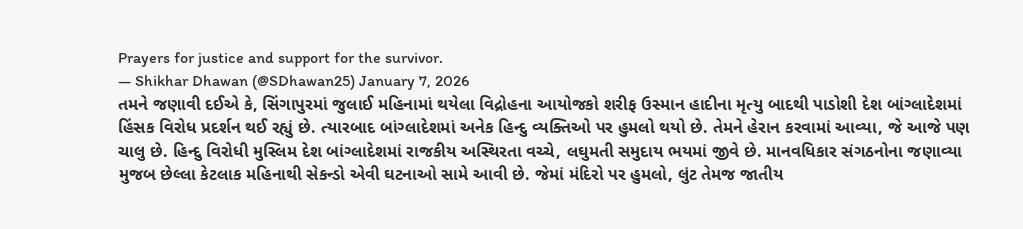Prayers for justice and support for the survivor.
— Shikhar Dhawan (@SDhawan25) January 7, 2026
તમને જણાવી દઈએ કે, સિંગાપુરમાં જુલાઈ મહિનામાં થયેલા વિદ્રોહના આયોજકો શરીફ ઉસ્માન હાદીના મૃત્યુ બાદથી પાડોશી દેશ બાંગ્લાદેશમાં હિંસક વિરોધ પ્રદર્શન થઈ રહ્યું છે. ત્યારબાદ બાંગ્લાદેશમાં અનેક હિન્દુ વ્યક્તિઓ પર હુમલો થયો છે. તેમને હેરાન કરવામાં આવ્યા, જે આજે પણ ચાલુ છે. હિન્દુ વિરોધી મુસ્લિમ દેશ બાંગ્લાદેશમાં રાજકીય અસ્થિરતા વચ્ચે, લઘુમતી સમુદાય ભયમાં જીવે છે. માનવધિકાર સંગઠનોના જણાવ્યા મુજબ છેલ્લા કેટલાક મહિનાથી સેકન્ડો એવી ઘટનાઓ સામે આવી છે. જેમાં મંદિરો પર હુમલો, લુંટ તેમજ જાતીય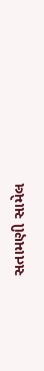સતામણી સામેલ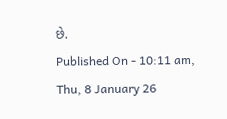છે.
Published On - 10:11 am, Thu, 8 January 26